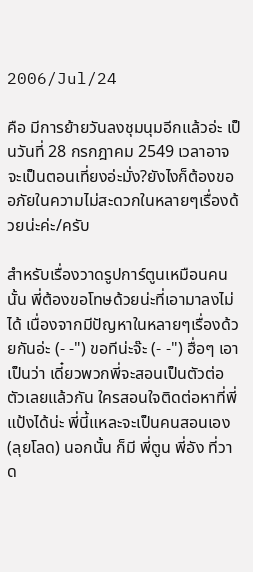2006/Jul/24

คือ มีการย้ายวันลงชุมนุมอีกแล้วอ่ะ เป็นวันที่ 28 กรกฎาคม 2549 เวลาอาจจะเป็นตอนเที่ยงอ่ะมั่ง?ยังไงก็ต้องขออภัยในความไม่สะดวกในหลายๆเรื่องด้วยน่ะค่ะ/ครับ

สำหรับเรื่องวาดรูปการ์ตูนเหมือนคนนั้น พี่ต้องขอโทษด้วยน่ะที่เอามาลงไม่ได้ เนื่องจากมีปัญหาในหลายๆเรื่องด้วยกันอ่ะ (- -") ขอทีน่ะจ๊ะ (- -") ฮื่อๆ เอาเป็นว่า เดี๋ยวพวกพี่จะสอนเป็นตัวต่อตัวเลยแล้วกัน ใครสอนใจติดต่อหาที่พี่แป้งได้น่ะ พี่นี้แหละจะเป็นคนสอนเอง (ลุยโลด) นอกนั้น ก็มี พี่ตูน พี่อัง ที่วาด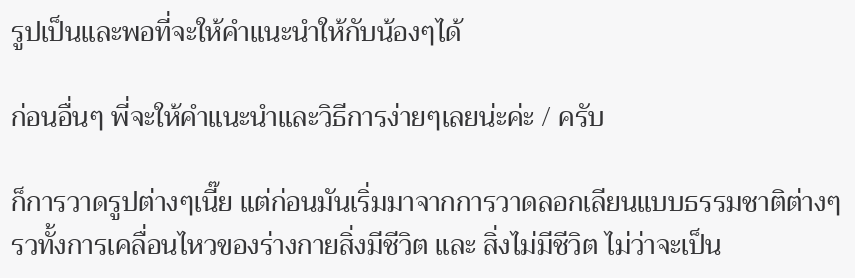รูปเป็นและพอที่จะให้คำแนะนำให้กับน้องๆได้

ก่อนอื่นๆ พี่จะให้คำแนะนำและวิธีการง่ายๆเลยน่ะค่ะ / ครับ

ก็การวาดรูปต่างๆเนี๊ย แต่ก่อนมันเริ่มมาจากการวาดลอกเลียนแบบธรรมชาติต่างๆ รวทั้งการเคลื่อนไหวของร่างกายสิ่งมีชีวิต และ สิ่งไม่มีชีวิต ไม่ว่าจะเป็น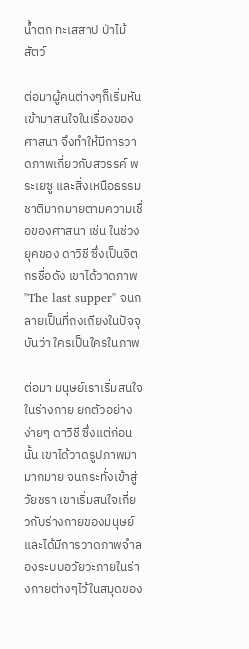น้ำตก ทะเสสาป ป่าไม้ สัตว์

ต่อมาผู้คนต่างๆก็เริ่มหันเข้ามาสนใจในเรื่องของศาสนา จึงทำให้มีการวาดภาพเกี่ยวกับสวรรค์ พระเยซู และสิ่งเหนือธรรมชาติมากมายตามความเชื่อของศาสนา เช่น ในช่วงยุคของ ดาวิชี ซึ่งเป็นจิตกรชื่อดัง เขาได้วาดภาพ "The last supper" จนกลายเป็นที่ถงเถียงในปัจจุบันว่า ใครเป็นใครในภาพ

ต่อมา มนุษย์เราเริ่มสนใจในร่างกาย ยกตัวอย่างง่ายๆ ดาวิชี ซึ่งแต่ก่อนนั้น เขาได้วาดรูปภาพมามากมาย จนกระทั่งเข้าสู่วัยชรา เขาเริ่มสนใจเกี่ยวกับร่างกายของมนุษย์ และได้มีการวาดภาพจำลองระบบอวัยวะภายในร่างกายต่างๆไว้ในสมุดของ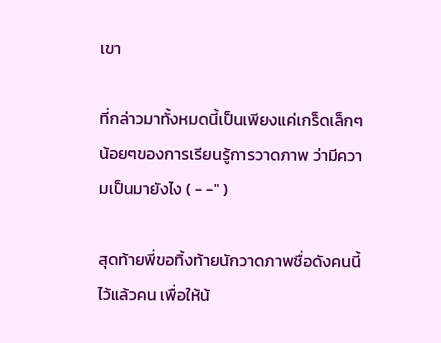เขา

ที่กล่าวมาทั้งหมดนี้เป็นเพียงแค่เกร็ดเล็กๆน้อยๆของการเรียนรู้การวาดภาพ ว่ามีความเป็นมายังไง ( - -" )

สุดท้ายพี่ขอทิ้งท้ายนักวาดภาพชื่อดังคนนี้ไว้แล้วคน เพื่อให้น้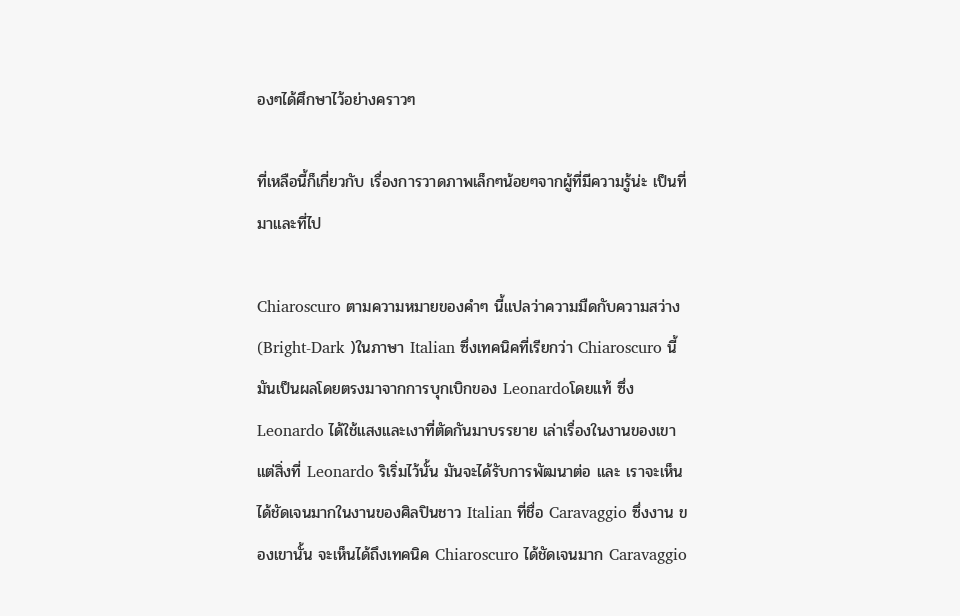องๆได้ศึกษาไว้อย่างคราวๆ

ที่เหลือนี้ก็เกี่ยวกับ เรื่องการวาดภาพเล็กๆน้อยๆจากผู้ที่มีความรู้น่ะ เป็นที่มาและที่ไป

Chiaroscuro ตามความหมายของคำๆ นี้แปลว่าความมืดกับความสว่าง (Bright-Dark )ในภาษา Italian ซึ่งเทคนิคที่เรียกว่า Chiaroscuro นี้มันเป็นผลโดยตรงมาจากการบุกเบิกของ Leonardoโดยแท้ ซึ่ง Leonardo ได้ใช้แสงและเงาที่ตัดกันมาบรรยาย เล่าเรื่องในงานของเขา แต่สิ่งที่ Leonardo ริเริ่มไว้นั้น มันจะได้รับการพัฒนาต่อ และ เราจะเห็นได้ชัดเจนมากในงานของศิลปินชาว Italian ที่ชื่อ Caravaggio ซึ่งงาน ของเขานั้น จะเห็นได้ถึงเทคนิค Chiaroscuro ได้ชัดเจนมาก Caravaggio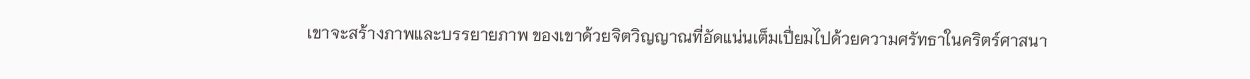เขาจะสร้างภาพและบรรยายภาพ ของเขาด้วยจิตวิญญาณที่อัดแน่นเต็มเปี่ยมไปด้วยความศรัทธาในคริตร์ศาสนา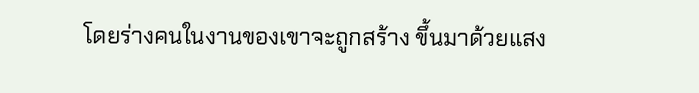โดยร่างคนในงานของเขาจะถูกสร้าง ขึ้นมาด้วยแสง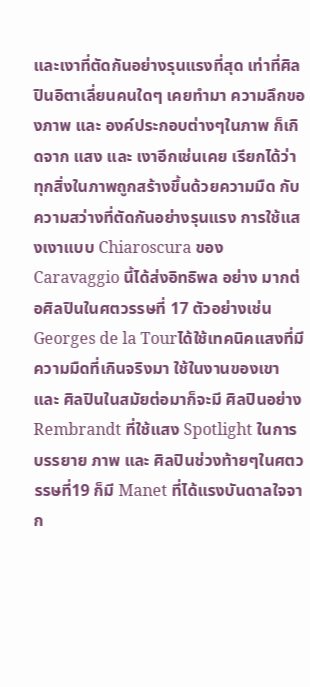และเงาที่ตัดกันอย่างรุนแรงที่สุด เท่าที่ศิลปินอิตาเลี่ยนคนใดๆ เคยทำมา ความลึกของภาพ และ องค์ประกอบต่างๆในภาพ ก็เกิดจาก แสง และ เงาอีกเช่นเคย เรียกได้ว่าทุกสิ่งในภาพถูกสร้างขึ้นด้วยความมืด กับความสว่างที่ตัดกันอย่างรุนแรง การใช้แสงเงาแบบ Chiaroscura ของ Caravaggio นี้ได้ส่งอิทธิพล อย่าง มากต่อศิลปินในศตวรรษที่ 17 ตัวอย่างเช่น Georges de la Tourได้ใช้เทคนิคแสงที่มีความมืดที่เกินจริงมา ใช้ในงานของเขา และ ศิลปินในสมัยต่อมาก็จะมี ศิลปินอย่าง Rembrandt ที่ใช้แสง Spotlight ในการบรรยาย ภาพ และ ศิลปินช่วงท้ายๆในศตวรรษที่19 ก็มี Manet ที่ได้แรงบันดาลใจจาก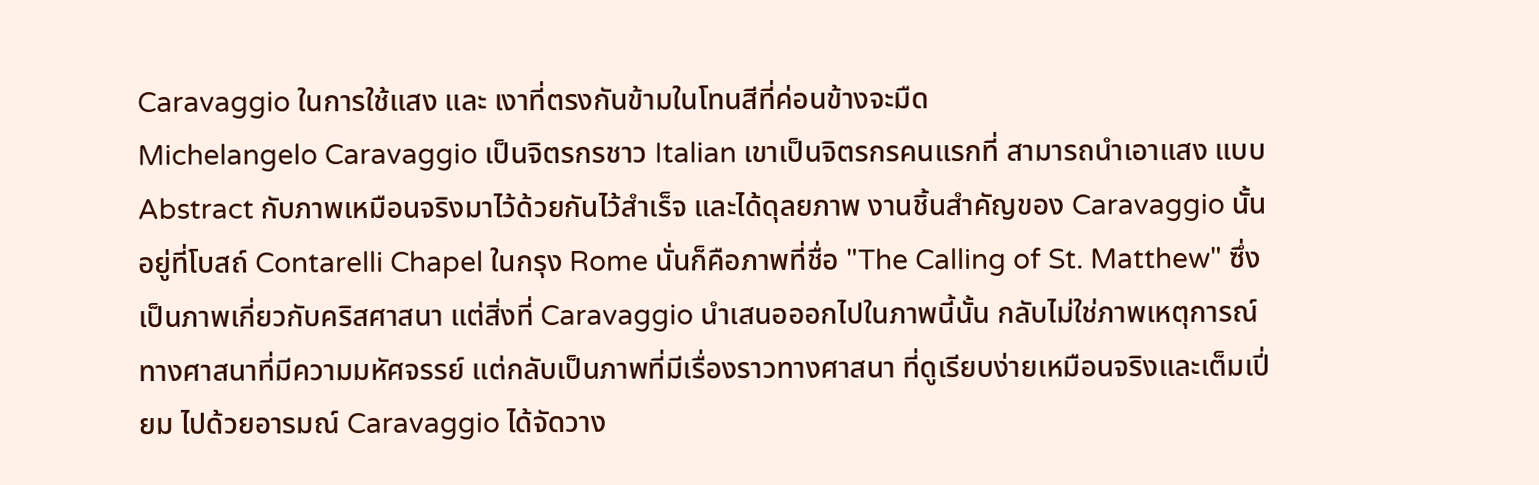Caravaggio ในการใช้แสง และ เงาที่ตรงกันข้ามในโทนสีที่ค่อนข้างจะมืด
Michelangelo Caravaggio เป็นจิตรกรชาว Italian เขาเป็นจิตรกรคนแรกที่ สามารถนำเอาแสง แบบ Abstract กับภาพเหมือนจริงมาไว้ด้วยกันไว้สำเร็จ และได้ดุลยภาพ งานชิ้นสำคัญของ Caravaggio นั้นอยู่ที่โบสถ์ Contarelli Chapel ในกรุง Rome นั่นก็คือภาพที่ชื่อ "The Calling of St. Matthew" ซึ่งเป็นภาพเกี่ยวกับคริสศาสนา แต่สิ่งที่ Caravaggio นำเสนอออกไปในภาพนี้นั้น กลับไม่ใช่ภาพเหตุการณ์ ทางศาสนาที่มีความมหัศจรรย์ แต่กลับเป็นภาพที่มีเรื่องราวทางศาสนา ที่ดูเรียบง่ายเหมือนจริงและเต็มเปี่ยม ไปด้วยอารมณ์ Caravaggio ได้จัดวาง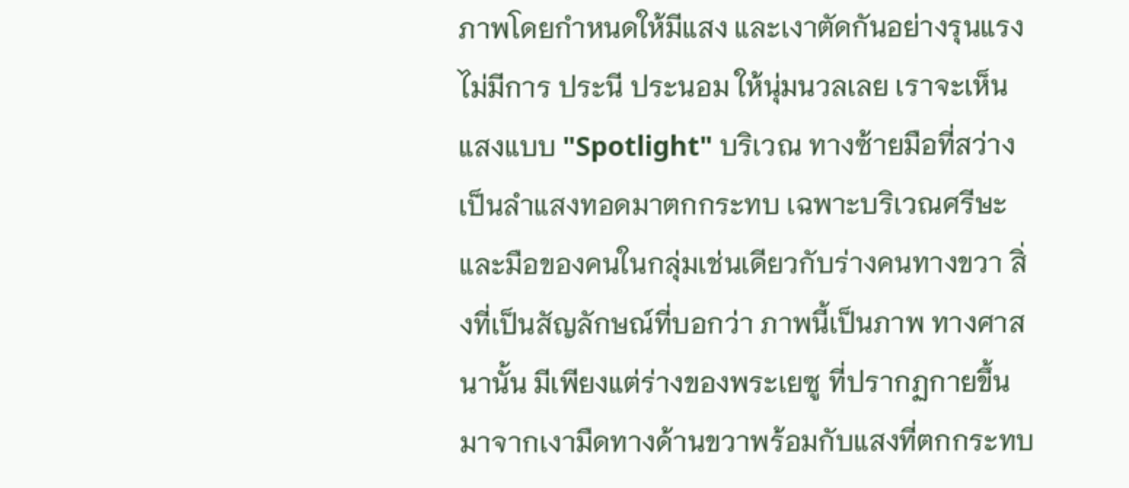ภาพโดยกำหนดให้มีแสง และเงาตัดกันอย่างรุนแรง ไม่มีการ ประนี ประนอม ให้นุ่มนวลเลย เราจะเห็นแสงแบบ "Spotlight" บริเวณ ทางซ้ายมือที่สว่างเป็นลำแสงทอดมาตกกระทบ เฉพาะบริเวณศรีษะ และมือของคนในกลุ่มเช่นเดียวกับร่างคนทางขวา สิ่งที่เป็นสัญลักษณ์ที่บอกว่า ภาพนี้เป็นภาพ ทางศาสนานั้น มีเพียงแต่ร่างของพระเยซู ที่ปรากฏกายขึ้นมาจากเงามืดทางด้านขวาพร้อมกับแสงที่ตกกระทบ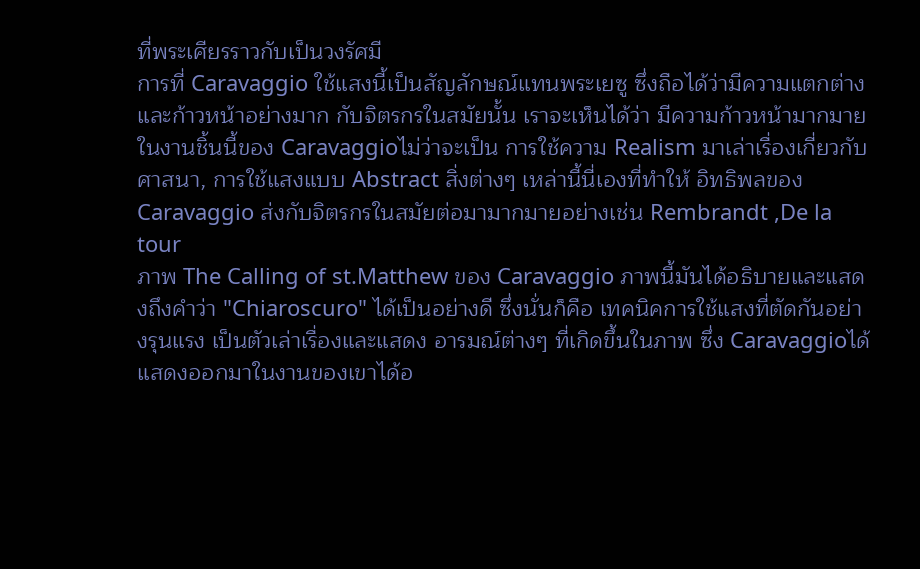ที่พระเศียรราวกับเป็นวงรัศมี
การที่ Caravaggio ใช้แสงนี้เป็นสัญลักษณ์แทนพระเยซู ซึ่งถือได้ว่ามีความแตกต่างและก้าวหน้าอย่างมาก กับจิตรกรในสมัยนั้น เราจะเห็นได้ว่า มีความก้าวหน้ามากมายในงานชิ้นนี้ของ Caravaggioไม่ว่าจะเป็น การใช้ความ Realism มาเล่าเรื่องเกี่ยวกับศาสนา, การใช้แสงแบบ Abstract สิ่งต่างๆ เหล่านี้นี่เองที่ทำให้ อิทธิพลของ Caravaggio ส่งกับจิตรกรในสมัยต่อมามากมายอย่างเช่น Rembrandt ,De la tour
ภาพ The Calling of st.Matthew ของ Caravaggio ภาพนี้มันได้อธิบายและแสดงถึงคำว่า "Chiaroscuro" ได้เป็นอย่างดี ซึ่งนั่นก็คือ เทคนิคการใช้แสงที่ตัดกันอย่างรุนแรง เป็นตัวเล่าเรื่องและแสดง อารมณ์ต่างๆ ที่เกิดขึ้นในภาพ ซึ่ง Caravaggioได้แสดงออกมาในงานของเขาได้อ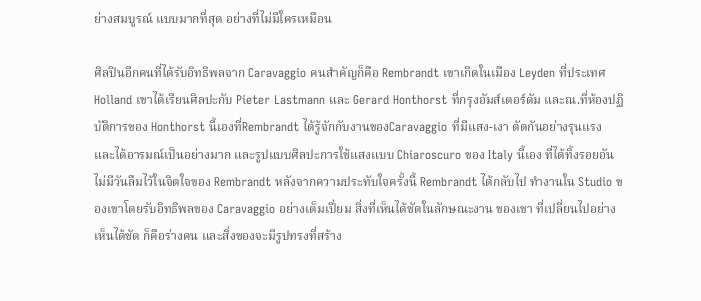ย่างสมบูรณ์ แบบมากที่สุด อย่างที่ไม่มีใครเหมือน

ศิลปินอีกคนที่ได้รับอิทธิพลจาก Caravaggio คนสำคัญก็คือ Rembrandt เขาเกิดในเมือง Leyden ที่ประเทศ Holland เขาได้เรียนศิลปะกับ Pieter Lastmann และ Gerard Honthorst ที่กรุงอัมส์เตอร์ดัม และณ.ที่ห้องปฏิบัติการของ Honthorst นี้เองที่Rembrandt ได้รู้จักกับงานของCaravaggio ที่มีแสง-เงา ตัดกันอย่างรุนแรง และได้อารมณ์เป็นอย่างมาก และรูปแบบศิลปะการใช้แสงแบบ Chiaroscuro ของ Italy นี้เอง ที่ได้ทิ้งรอยอันไม่มีวันลืมไว้ในจิตใจของ Rembrandt หลังจากความประทับใจครั้งนี้ Rembrandt ได้กลับไป ทำงานใน Studio ของเขาโดยรับอิทธิพลของ Caravaggio อย่างเต็มเปี่ยม สิ่งที่เห็นได้ชัดในลักษณะงาน ของเขา ที่เปลี่ยนไปอย่างเห็นได้ชัด ก็คือร่างคน และสิ่งของจะมีรูปทรงที่สร้าง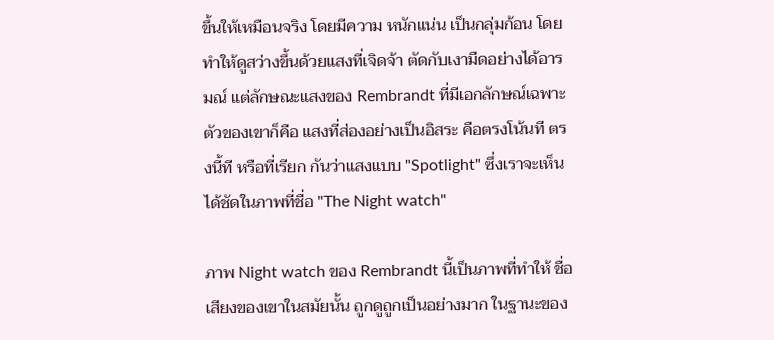ขึ้นให้เหมือนจริง โดยมีความ หนักแน่น เป็นกลุ่มก้อน โดยทำให้ดูสว่างขึ้นด้วยแสงที่เจิดจ้า ตัดกับเงามืดอย่างได้อารมณ์ แต่ลักษณะแสงของ Rembrandt ที่มีเอกลักษณ์เฉพาะตัวของเขาก็คือ แสงที่ส่องอย่างเป็นอิสระ คือตรงโน้นที ตรงนี้ที หรือที่เรียก กันว่าแสงแบบ "Spotlight" ซึ่งเราจะเห็นได้ชัดในภาพที่ชื่อ "The Night watch"

ภาพ Night watch ของ Rembrandt นี้เป็นภาพที่ทำให้ ชื่อเสียงของเขาในสมัยนั้น ถูกดูถูกเป็นอย่างมาก ในฐานะของ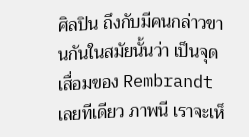ศิลปิน ถึงกับมีคนกล่าวขานกันในสมัยนั้นว่า เป็นจุดเสื่อมของ Rembrandt เลยทีเดียว ภาพนี เราจะเห็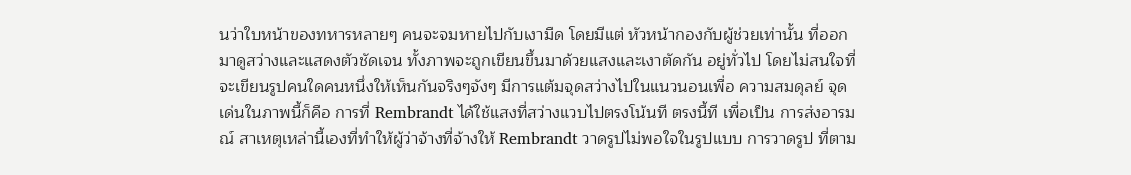นว่าใบหน้าของทหารหลายๆ คนจะจมหายไปกับเงามืด โดยมีแต่ หัวหน้ากองกับผู้ช่วยเท่านั้น ที่ออกมาดูสว่างและแสดงตัวชัดเจน ทั้งภาพจะถูกเขียนขึ้นมาด้วยแสงและเงาตัดกัน อยู่ทั่วไป โดยไม่สนใจที่จะเขียนรูปคนใดคนหนึ่งให้เห็นกันจริงๆจังๆ มีการแต้มจุดสว่างไปในแนวนอนเพื่อ ความสมดุลย์ จุดเด่นในภาพนี้ก็คือ การที่ Rembrandt ได้ใช้แสงที่สว่างแวบไปตรงโน้นที ตรงนี้ที เพื่อเป็น การส่งอารมณ์ สาเหตุเหล่านี้เองที่ทำให้ผู้ว่าจ้างที่จ้างให้ Rembrandt วาดรูปไม่พอใจในรูปแบบ การวาดรูป ที่ตาม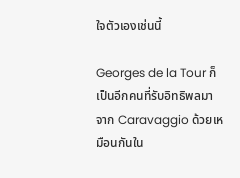ใจตัวเองเช่นนี้

Georges de la Tour ก็เป็นอีกคนที่รับอิทธิพลมาจาก Caravaggio ด้วยเหมือนกันใน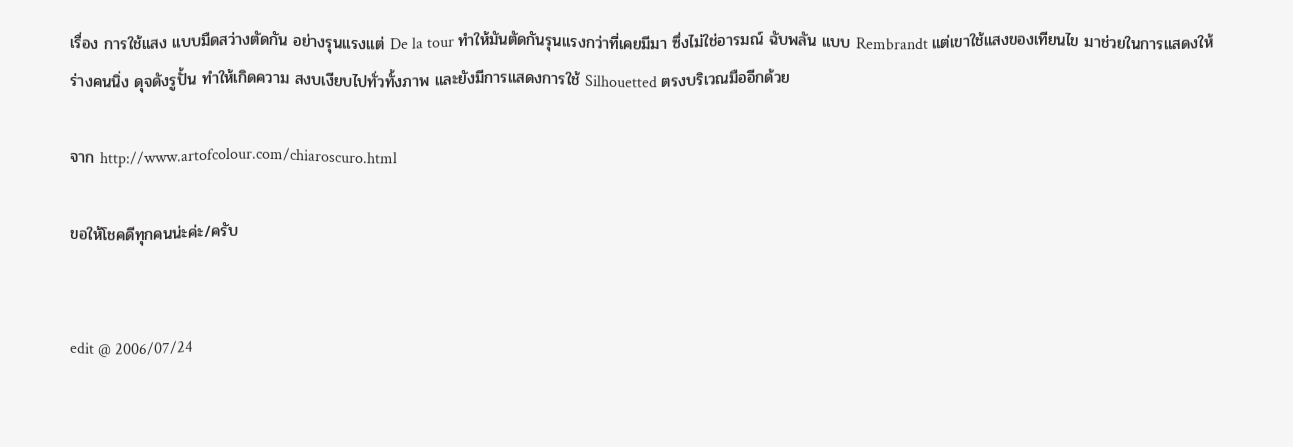เรื่อง การใช้แสง แบบมืดสว่างตัดกัน อย่างรุนแรงแต่ De la tour ทำให้มันตัดกันรุนแรงกว่าที่เคยมีมา ซึ่งไม่ใช่อารมณ์ ฉับพลัน แบบ Rembrandt แต่เขาใช้แสงของเทียนไข มาช่วยในการแสดงให้ร่างคนนิ่ง ดุจดังรูปั้น ทำให้เกิดความ สงบเงียบไปทั่วทั้งภาพ และยังมีการแสดงการใช้ Silhouetted ตรงบริเวณมืออีกด้วย

จาก http://www.artofcolour.com/chiaroscuro.html

ขอให้โชคดีทุกคนน่ะค่ะ/ครับ


edit @ 2006/07/24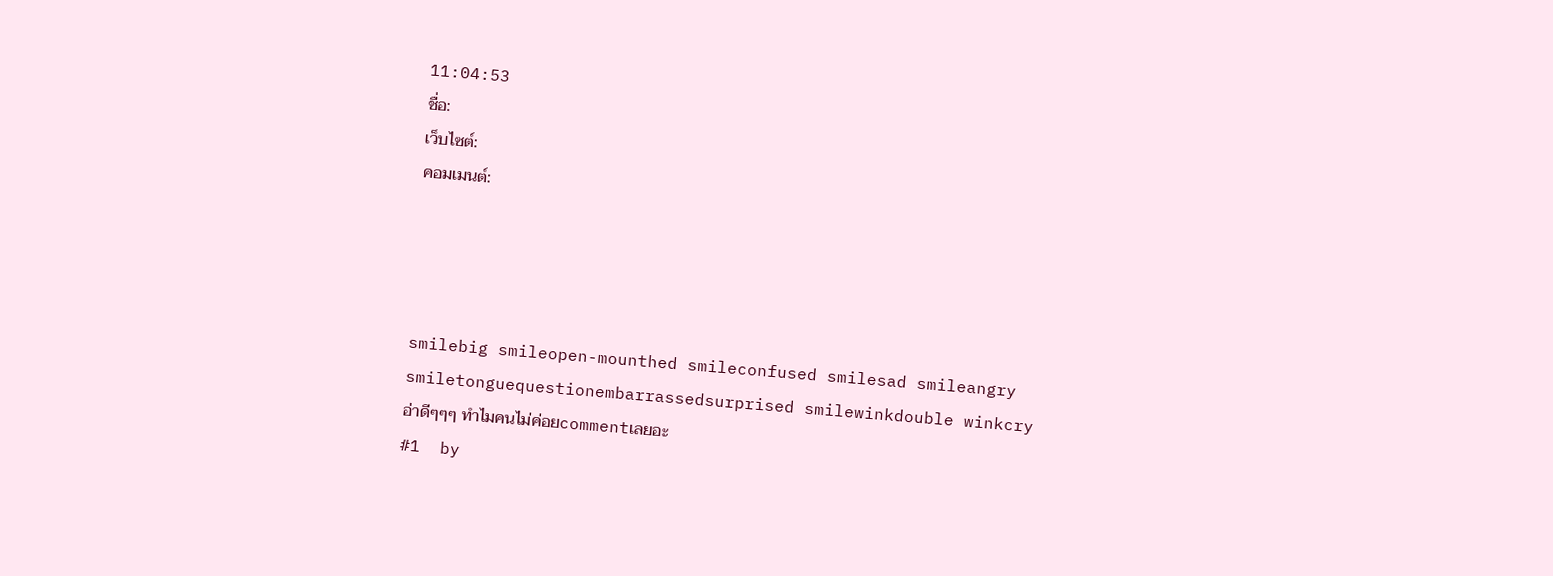11:04:53
ชื่อ:
เว็บไซต์:
คอมเมนต์:




smilebig smileopen-mounthed smileconfused smilesad smileangry smiletonguequestionembarrassedsurprised smilewinkdouble winkcry
อ่าดีๆๆๆ ทำไมคนไม่ค่อยcommentเลยอะ
#1  by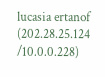lucasia ertanof (202.28.25.124 /10.0.0.228)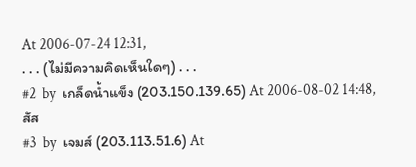At 2006-07-24 12:31,
. . . (ไม่มีความคิดเห็นใดๆ) . . .
#2  by  เกล็ดน้ำแข็ง (203.150.139.65) At 2006-08-02 14:48,
สัส
#3  by  เจมส์ (203.113.51.6) At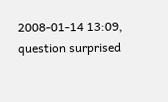2008-01-14 13:09,
question surprised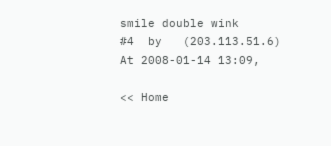smile double wink
#4  by   (203.113.51.6) At 2008-01-14 13:09,

<< Home